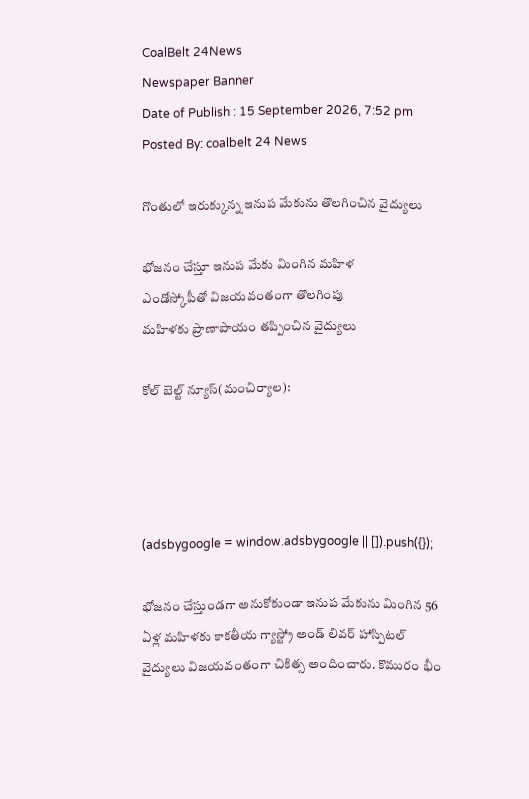CoalBelt 24News
Newspaper Banner
Date of Publish : 15 September 2026, 7:52 pm Posted By: coalbelt 24 News

గొంతులో ఇరుక్కున్న ఇనుప మేకును తొలగించిన వైద్యులు

భోజనం చేస్తూ ఇనుప మేకు మింగిన మహిళ
ఎండోస్కోపీతో విజయవంతంగా తొలగింపు
మహిళకు ప్రాణాపాయం తప్పించిన వైద్యులు

కోల్ బెల్ట్ న్యూస్(మంచిర్యాల):




(adsbygoogle = window.adsbygoogle || []).push({});

భోజనం చేస్తుండగా అనుకోకుండా ఇనుప మేకును మింగిన 56 ఏళ్ల మహిళకు కాకతీయ గ్యాస్ట్రో అండ్ లివర్ హాస్పిటల్ వైద్యులు విజయవంతంగా చికిత్స అందించారు. కొమురం భీం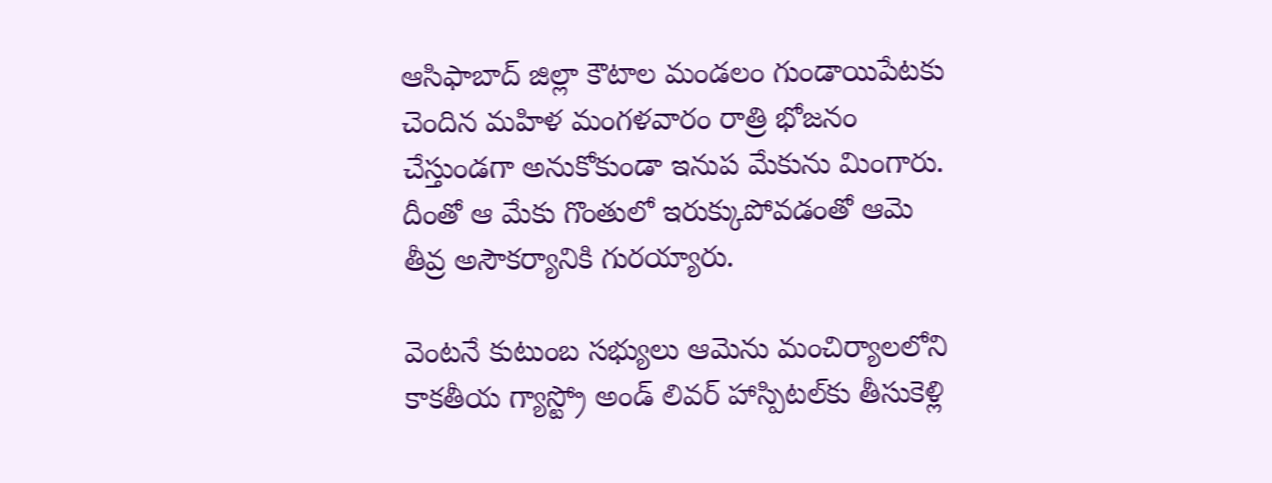ఆసిఫాబాద్ జిల్లా కౌటాల మండలం గుండాయిపేటకు చెందిన మహిళ మంగళవారం రాత్రి భోజనం చేస్తుండగా అనుకోకుండా ఇనుప మేకును మింగారు. దీంతో ఆ మేకు గొంతులో ఇరుక్కుపోవడంతో ఆమె తీవ్ర అసౌకర్యానికి గురయ్యారు.

వెంటనే కుటుంబ సభ్యులు ఆమెను మంచిర్యాలలోని కాకతీయ గ్యాస్ట్రో అండ్ లివర్ హాస్పిటల్‌కు తీసుకెళ్లి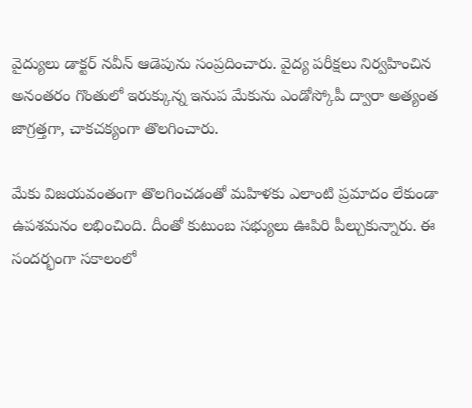వైద్యులు డాక్టర్ నవీన్ ఆడెపును సంప్రదించారు. వైద్య పరీక్షలు నిర్వహించిన అనంతరం గొంతులో ఇరుక్కున్న ఇనుప మేకును ఎండోస్కోపీ ద్వారా అత్యంత జాగ్రత్తగా, చాకచక్యంగా తొలగించారు.

మేకు విజయవంతంగా తొలగించడంతో మహిళకు ఎలాంటి ప్రమాదం లేకుండా ఉపశమనం లభించింది. దీంతో కుటుంబ సభ్యులు ఊపిరి పీల్చుకున్నారు. ఈ సందర్భంగా సకాలంలో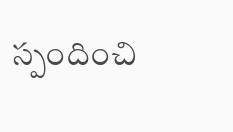స్పందించి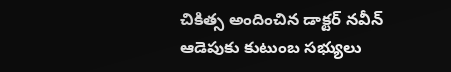చికిత్స అందించిన డాక్టర్ నవీన్ ఆడెపుకు కుటుంబ సభ్యులు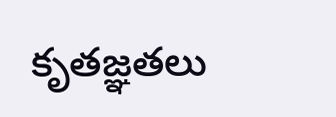కృతజ్ఞతలు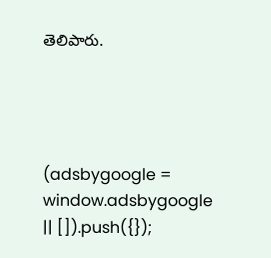తెలిపారు.




(adsbygoogle = window.adsbygoogle || []).push({});